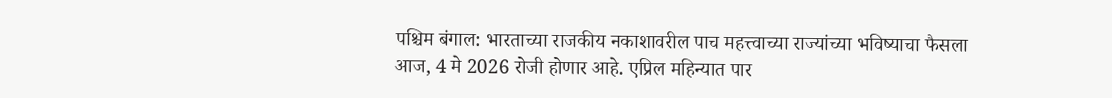पश्चिम बंगाल: भारताच्या राजकीय नकाशावरील पाच महत्त्वाच्या राज्यांच्या भविष्याचा फैसला आज, 4 मे 2026 रोजी होणार आहे. एप्रिल महिन्यात पार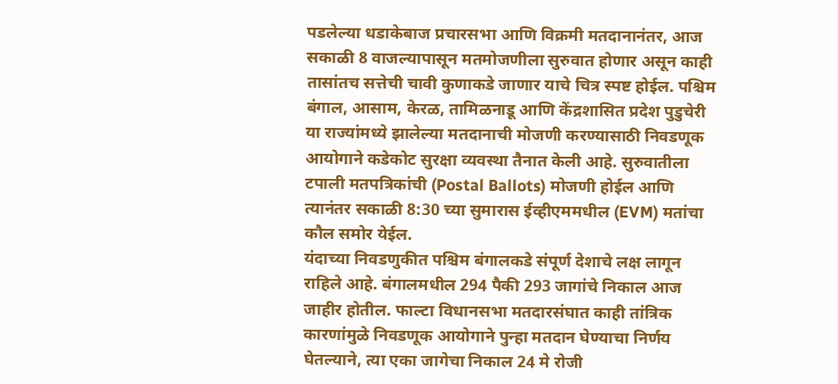पडलेल्या धडाकेबाज प्रचारसभा आणि विक्रमी मतदानानंतर, आज सकाळी 8 वाजल्यापासून मतमोजणीला सुरुवात होणार असून काही तासांतच सत्तेची चावी कुणाकडे जाणार याचे चित्र स्पष्ट होईल. पश्चिम बंगाल, आसाम, केरळ, तामिळनाडू आणि केंद्रशासित प्रदेश पुडुचेरी या राज्यांमध्ये झालेल्या मतदानाची मोजणी करण्यासाठी निवडणूक आयोगाने कडेकोट सुरक्षा व्यवस्था तैनात केली आहे. सुरुवातीला टपाली मतपत्रिकांची (Postal Ballots) मोजणी होईल आणि त्यानंतर सकाळी 8:30 च्या सुमारास ईव्हीएममधील (EVM) मतांचा कौल समोर येईल.
यंदाच्या निवडणुकीत पश्चिम बंगालकडे संपूर्ण देशाचे लक्ष लागून राहिले आहे. बंगालमधील 294 पैकी 293 जागांचे निकाल आज जाहीर होतील. फाल्टा विधानसभा मतदारसंघात काही तांत्रिक कारणांमुळे निवडणूक आयोगाने पुन्हा मतदान घेण्याचा निर्णय घेतल्याने, त्या एका जागेचा निकाल 24 मे रोजी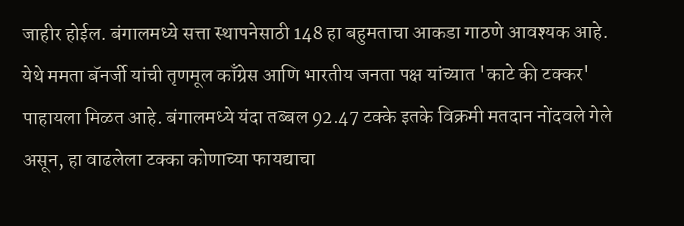जाहीर होईल. बंगालमध्ये सत्ता स्थापनेसाठी 148 हा बहुमताचा आकडा गाठणे आवश्यक आहे. येथे ममता बॅनर्जी यांची तृणमूल काँग्रेस आणि भारतीय जनता पक्ष यांच्यात 'काटे की टक्कर' पाहायला मिळत आहे. बंगालमध्ये यंदा तब्बल 92.47 टक्के इतके विक्रमी मतदान नोंदवले गेले असून, हा वाढलेला टक्का कोणाच्या फायद्याचा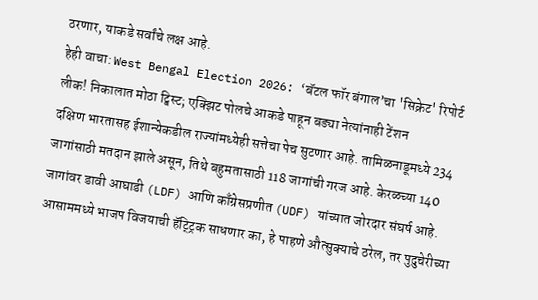ठरणार, याकडे सर्वांचे लक्ष आहे.
हेही वाचा: West Bengal Election 2026: ‘बॅटल फॉर बंगाल’चा 'सिक्रेट' रिपोर्ट लीक! निकालात मोठा ट्विस्ट; एक्झिट पोलचे आकडे पाहून बड्या नेत्यांनाही टेंशन
दक्षिण भारतासह ईशान्येकडील राज्यांमध्येही सत्तेचा पेच सुटणार आहे. तामिळनाडूमध्ये 234 जागांसाठी मतदान झाले असून, तिथे बहुमतासाठी 118 जागांची गरज आहे. केरळच्या 140 जागांवर डावी आघाडी (LDF) आणि काँग्रेसप्रणीत (UDF) यांच्यात जोरदार संघर्ष आहे. आसाममध्ये भाजप विजयाची हॅट्ट्रिक साधणार का, हे पाहणे औत्सुक्याचे ठरेल, तर पुदुचेरीच्या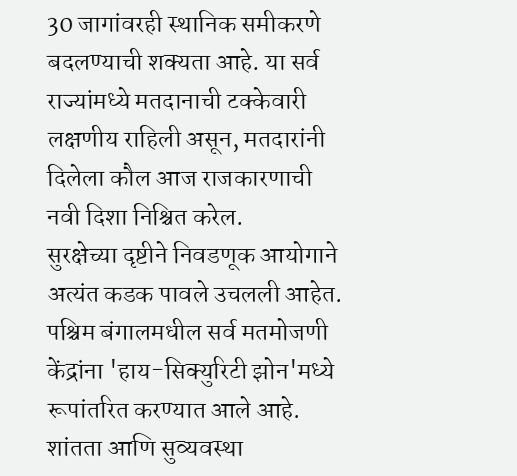30 जागांवरही स्थानिक समीकरणे बदलण्याची शक्यता आहे. या सर्व राज्यांमध्ये मतदानाची टक्केवारी लक्षणीय राहिली असून, मतदारांनी दिलेला कौल आज राजकारणाची नवी दिशा निश्चित करेल.
सुरक्षेच्या दृष्टीने निवडणूक आयोगाने अत्यंत कडक पावले उचलली आहेत. पश्चिम बंगालमधील सर्व मतमोजणी केंद्रांना 'हाय-सिक्युरिटी झोन'मध्ये रूपांतरित करण्यात आले आहे. शांतता आणि सुव्यवस्था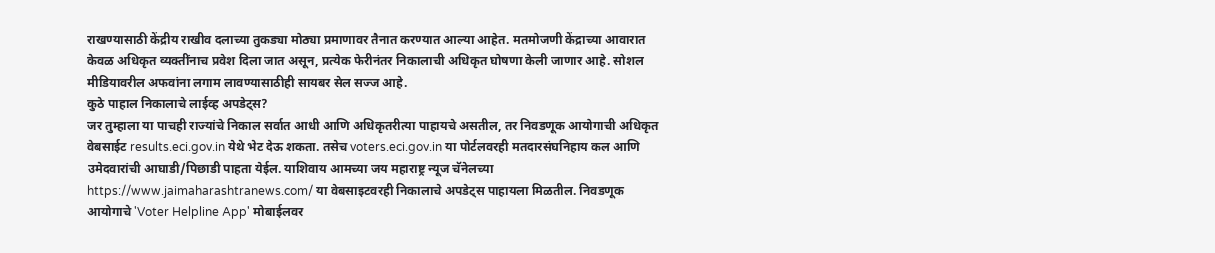राखण्यासाठी केंद्रीय राखीव दलाच्या तुकड्या मोठ्या प्रमाणावर तैनात करण्यात आल्या आहेत. मतमोजणी केंद्राच्या आवारात केवळ अधिकृत व्यक्तींनाच प्रवेश दिला जात असून, प्रत्येक फेरीनंतर निकालाची अधिकृत घोषणा केली जाणार आहे. सोशल मीडियावरील अफवांना लगाम लावण्यासाठीही सायबर सेल सज्ज आहे.
कुठे पाहाल निकालाचे लाईव्ह अपडेट्स?
जर तुम्हाला या पाचही राज्यांचे निकाल सर्वात आधी आणि अधिकृतरीत्या पाहायचे असतील, तर निवडणूक आयोगाची अधिकृत वेबसाईट results.eci.gov.in येथे भेट देऊ शकता. तसेच voters.eci.gov.in या पोर्टलवरही मतदारसंघनिहाय कल आणि उमेदवारांची आघाडी/पिछाडी पाहता येईल. याशिवाय आमच्या जय महाराष्ट्र न्यूज चॅनेलच्या https://www.jaimaharashtranews.com/ या वेबसाइटवरही निकालाचे अपडेट्स पाहायला मिळतील. निवडणूक आयोगाचे 'Voter Helpline App' मोबाईलवर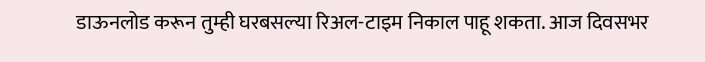डाऊनलोड करून तुम्ही घरबसल्या रिअल-टाइम निकाल पाहू शकता. आज दिवसभर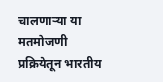चालणाऱ्या या मतमोजणी प्रक्रियेतून भारतीय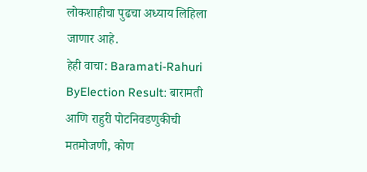लोकशाहीचा पुढचा अध्याय लिहिला जाणार आहे.
हेही वाचा: Baramati-Rahuri ByElection Result: बारामती आणि राहुरी पोटनिवडणुकीची मतमोजणी, कोण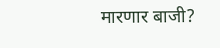मारणार बाजी?